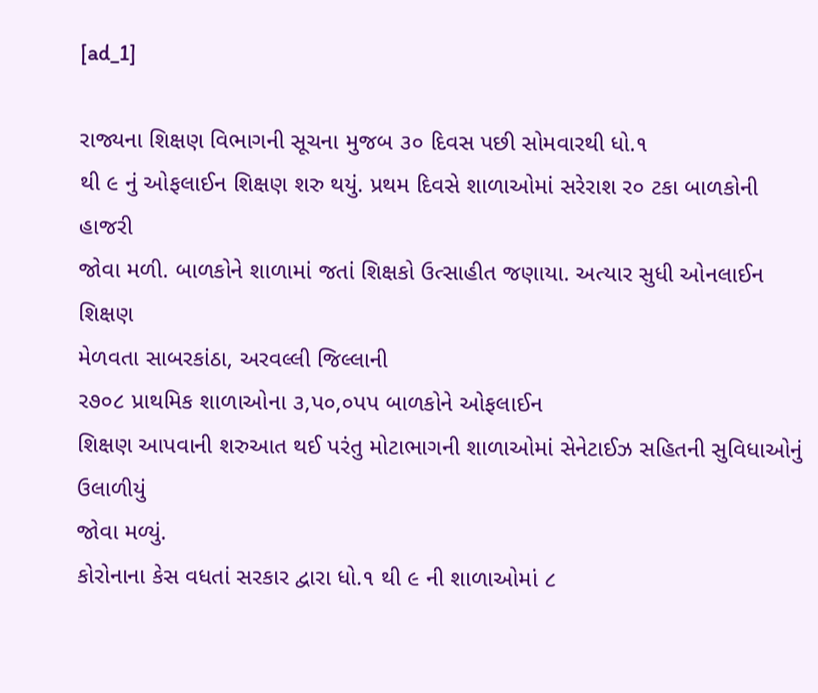[ad_1]

રાજ્યના શિક્ષણ વિભાગની સૂચના મુજબ ૩૦ દિવસ પછી સોમવારથી ધો.૧
થી ૯ નું ઓફલાઈન શિક્ષણ શરુ થયું. પ્રથમ દિવસે શાળાઓમાં સરેરાશ ર૦ ટકા બાળકોની હાજરી
જોવા મળી. બાળકોને શાળામાં જતાં શિક્ષકો ઉત્સાહીત જણાયા. અત્યાર સુધી ઓનલાઈન શિક્ષણ
મેળવતા સાબરકાંઠા, અરવલ્લી જિલ્લાની
ર૭૦૮ પ્રાથમિક શાળાઓના ૩,પ૦,૦પપ બાળકોને ઓફલાઈન
શિક્ષણ આપવાની શરુઆત થઈ પરંતુ મોટાભાગની શાળાઓમાં સેનેટાઈઝ સહિતની સુવિધાઓનું ઉલાળીયું
જોવા મળ્યું.
કોરોનાના કેસ વધતાં સરકાર દ્વારા ધો.૧ થી ૯ ની શાળાઓમાં ૮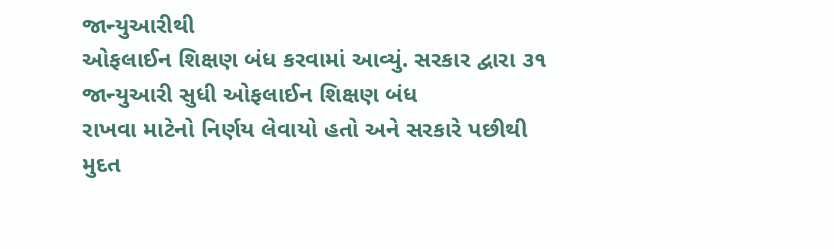જાન્યુઆરીથી
ઓફલાઈન શિક્ષણ બંધ કરવામાં આવ્યું. સરકાર દ્વારા ૩૧ જાન્યુઆરી સુધી ઓફલાઈન શિક્ષણ બંધ
રાખવા માટેનો નિર્ણય લેવાયો હતો અને સરકારે પછીથી મુદત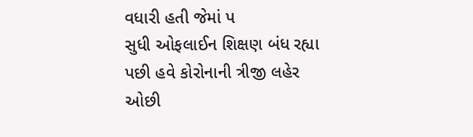વધારી હતી જેમાં પ
સુધી ઓફલાઈન શિક્ષણ બંધ રહ્યા પછી હવે કોરોનાની ત્રીજી લહેર ઓછી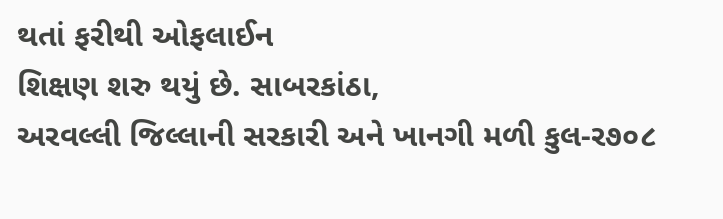થતાં ફરીથી ઓફલાઈન
શિક્ષણ શરુ થયું છે. સાબરકાંઠા,
અરવલ્લી જિલ્લાની સરકારી અને ખાનગી મળી કુલ-ર૭૦૮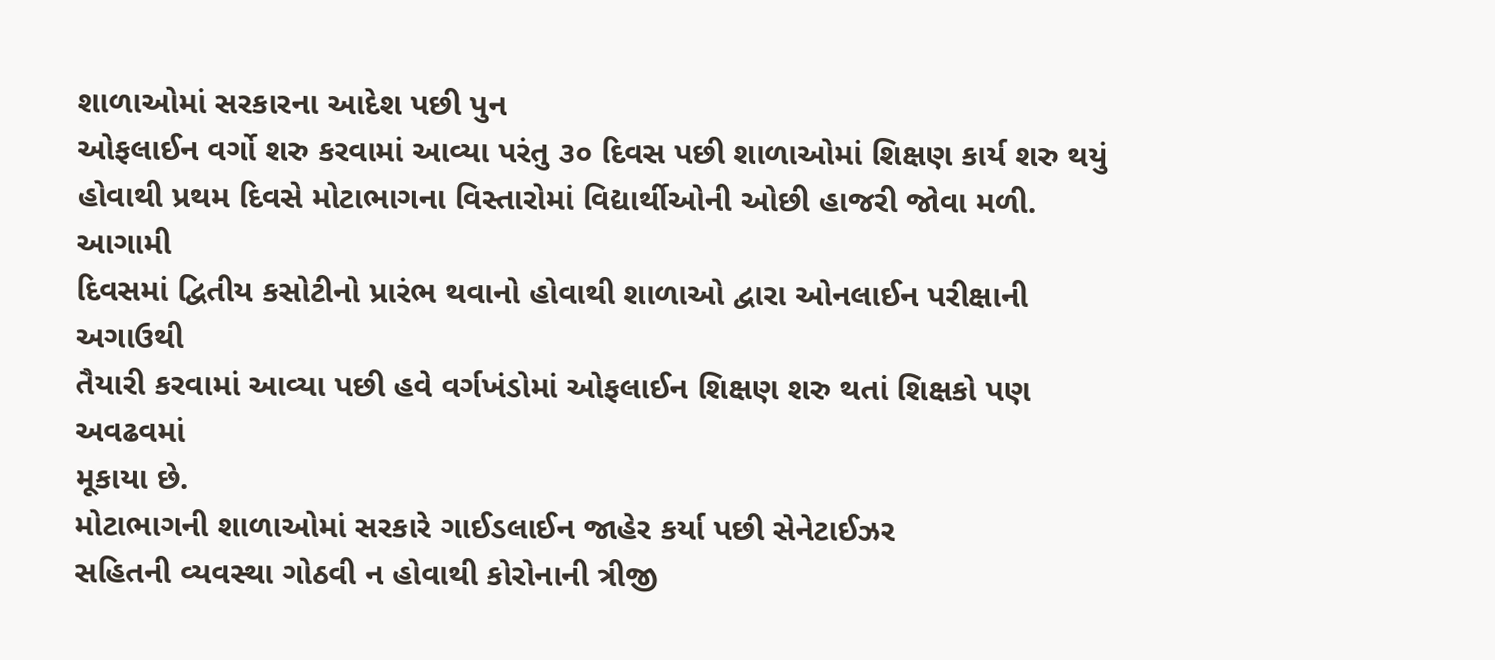શાળાઓમાં સરકારના આદેશ પછી પુન
ઓફલાઈન વર્ગો શરુ કરવામાં આવ્યા પરંતુ ૩૦ દિવસ પછી શાળાઓમાં શિક્ષણ કાર્ય શરુ થયું
હોવાથી પ્રથમ દિવસે મોટાભાગના વિસ્તારોમાં વિદ્યાર્થીઓની ઓછી હાજરી જોવા મળી. આગામી
દિવસમાં દ્વિતીય કસોટીનો પ્રારંભ થવાનો હોવાથી શાળાઓ દ્વારા ઓનલાઈન પરીક્ષાની અગાઉથી
તૈયારી કરવામાં આવ્યા પછી હવે વર્ગખંડોમાં ઓફલાઈન શિક્ષણ શરુ થતાં શિક્ષકો પણ અવઢવમાં
મૂકાયા છે.
મોટાભાગની શાળાઓમાં સરકારે ગાઈડલાઈન જાહેર કર્યા પછી સેનેટાઈઝર
સહિતની વ્યવસ્થા ગોઠવી ન હોવાથી કોરોનાની ત્રીજી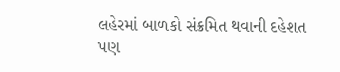લહેરમાં બાળકો સંક્રમિત થવાની દહેશત
પણ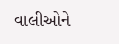વાલીઓને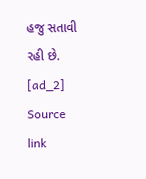હજુ સતાવી રહી છે.
[ad_2]
Source link